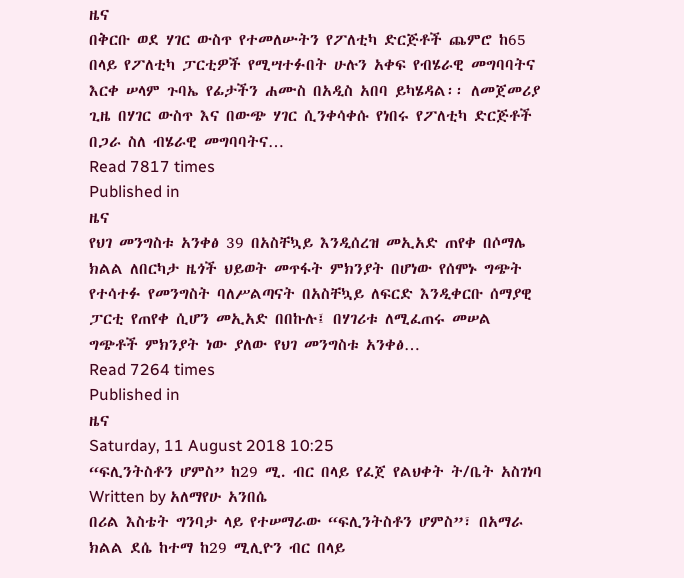ዜና
በቅርቡ ወደ ሃገር ውስጥ የተመለሡትን የፖለቲካ ድርጅቶች ጨምሮ ከ65 በላይ የፖለቲካ ፓርቲዎች የሚሣተፉበት ሁሉን አቀፍ የብሄራዊ መግባባትና እርቀ ሠላም ጉባኤ የፊታችን ሐሙስ በአዲስ አበባ ይካሄዳል፡፡ ለመጀመሪያ ጊዜ በሃገር ውስጥ እና በውጭ ሃገር ሲንቀሳቀሱ የነበሩ የፖለቲካ ድርጅቶች በጋራ ስለ ብሄራዊ መግባባትና…
Read 7817 times
Published in
ዜና
የህገ መንግስቱ አንቀፅ 39 በአስቸኳይ እንዲሰረዝ መኢአድ ጠየቀ በሶማሌ ክልል ለበርካታ ዜጎች ህይወት መጥፋት ምክንያት በሆነው የሰሞኑ ግጭት የተሳተፉ የመንግስት ባለሥልጣናት በአስቸኳይ ለፍርድ እንዲቀርቡ ሰማያዊ ፓርቲ የጠየቀ ሲሆን መኢአድ በበኩሉ፤ በሃገሪቱ ለሚፈጠሩ መሠል ግጭቶች ምክንያት ነው ያለው የህገ መንግስቱ አንቀፅ…
Read 7264 times
Published in
ዜና
Saturday, 11 August 2018 10:25
“ፍሊንትስቶን ሆምስ” ከ29 ሚ. ብር በላይ የፈጀ የልህቀት ት/ቤት አስገነባ
Written by አለማየሁ አንበሴ
በሪል እስቴት ግንባታ ላይ የተሠማራው “ፍሊንትስቶን ሆምስ”፣ በአማራ ክልል ደሴ ከተማ ከ29 ሚሊዮን ብር በላይ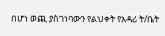በሆነ ወጪ ያስገነባውን የልህቀት የአዳሪ ት/ቤት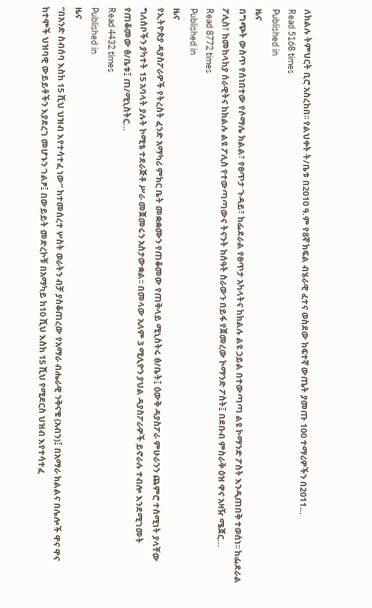ለክልሉ ትምህርት ቢሮ አስረከበ፡፡ የልህቀት ት/ቤቱ በ2010 ዓ.ም የ8ኛ ክፍል ብሄራዊ ፈተና ወስደው ከፍተኛ ውጤት ያመጡ 100 ተማሪዎችን በ2011…
Read 5168 times
Published in
ዜና
በግጭት ውስጥ የሰነበተው የሶማሌ ክልል፣ የፀጥታ ጉዳይ፣ ከፌደራል የፀጥታ አካላትና ከክልሉ ልዩ ኃይል በተውጣጣ ልዩ ኮማንድ ፖስት እንዲጠበቅ ተወሰነ፡፡ ከፌደራል ፖሊስ፣ ከመከላከያ ሰራዊትና ከክልሉ ልዩ ፖሊስ የተውጣጣውና ትናንት ከሰዓት ስራውን በይፋ የጀመረው ኮማንድ ፖስት፤ በደቡብ ምስራቅ ዕዝ ዋና አዛዥ ሜጀር…
Read 8772 times
Published in
ዜና
የኢትዮጵያ ዳያስፖራዎች የትረስት ፈንድ አማካሪ ምክር ቤት መቋቋሙን የጠቆመው የጠቅላይ ሚኒስትሩ ፅ/ቤት፤ ዕውቅ ዳያስፖራ ምሁራንን ጨምሮ ተሰሚነት ያላቸው ግለሰቦችን ያካተት 15 አባላት ያሉት ኮሚቴ ተደራጅቶ ሥራ መጀመሩን አስታውቋል፡፡ በመላው አለም 3 ሚሊዮን ያህል ዳያስፖራዎች ይኖራሉ ተብሎ እንደሚገመት የጠቆመው ፅ/ቤቱ፤ ጠ/ሚኒስትር…
Read 4432 times
Published in
ዜና
“በአንድ ስብሰባ እስከ 15 ሺህ ህዝብ እየተሳተፈ ነው” ከተመሰረተ ሦስት ወራትን ብቻ ያስቆጠረው የአማራ ብሔራዊ ንቅናቄ (አብን)፤ በአማራ ክልልና በሌሎች ዋና ዋና ከተሞች ህዝባዊ ውይይቶችን እያደረገ መሆኑን ገልፆ፤ በውይይት መድረኮቹ በአማካይ ከ10 ሺህ እስከ 15 ሺህ የሚደርስ ህዝብ እየተሳተፈ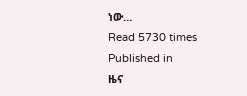ነው…
Read 5730 times
Published in
ዜና